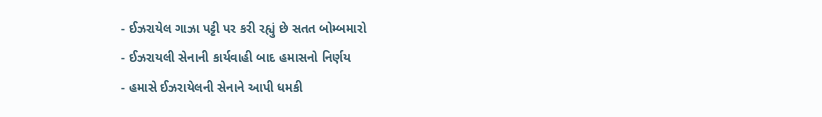- ઈઝરાયેલ ગાઝા પટ્ટી પર કરી રહ્યું છે સતત બોમ્બમારો
- ઈઝરાયલી સેનાની કાર્યવાહી બાદ હમાસનો નિર્ણય
- હમાસે ઈઝરાયેલની સેનાને આપી ધમકી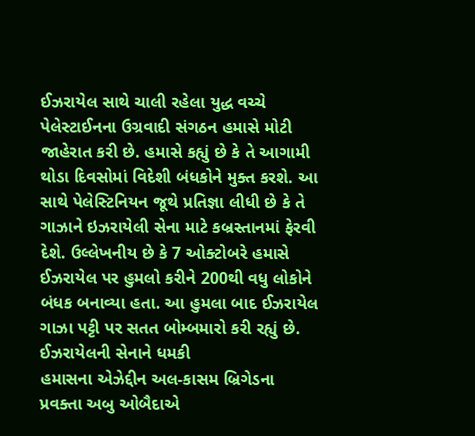ઈઝરાયેલ સાથે ચાલી રહેલા યુદ્ધ વચ્ચે પેલેસ્ટાઈનના ઉગ્રવાદી સંગઠન હમાસે મોટી જાહેરાત કરી છે. હમાસે કહ્યું છે કે તે આગામી થોડા દિવસોમાં વિદેશી બંધકોને મુક્ત કરશે. આ સાથે પેલેસ્ટિનિયન જૂથે પ્રતિજ્ઞા લીધી છે કે તે ગાઝાને ઇઝરાયેલી સેના માટે કબ્રસ્તાનમાં ફેરવી દેશે. ઉલ્લેખનીય છે કે 7 ઓક્ટોબરે હમાસે ઈઝરાયેલ પર હુમલો કરીને 200થી વધુ લોકોને બંધક બનાવ્યા હતા. આ હુમલા બાદ ઈઝરાયેલ ગાઝા પટ્ટી પર સતત બોમ્બમારો કરી રહ્યું છે.
ઈઝરાયેલની સેનાને ધમકી
હમાસના એઝેદ્દીન અલ-કાસમ બ્રિગેડના પ્રવક્તા અબુ ઓબૈદાએ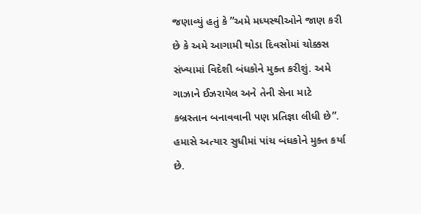જણાવ્યું હતું કે ”અમે મધ્યસ્થીઓને જાણ કરી છે કે અમે આગામી થોડા દિવસોમાં ચોક્કસ સંખ્યામાં વિદેશી બંધકોને મુક્ત કરીશું. અમે ગાઝાને ઈઝરાયેલ અને તેની સેના માટે કબ્રસ્તાન બનાવવાની પણ પ્રતિજ્ઞા લીધી છે”. હમાસે અત્યાર સુધીમાં પાંચ બંધકોને મુક્ત કર્યા છે.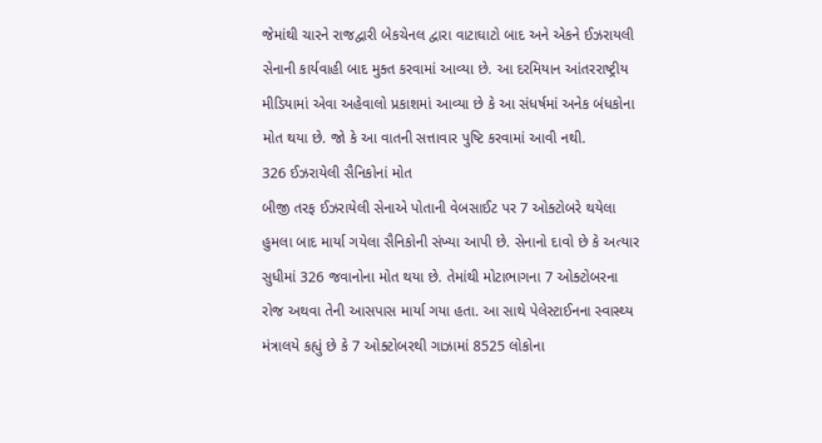જેમાંથી ચારને રાજદ્વારી બેકચેનલ દ્વારા વાટાઘાટો બાદ અને એકને ઈઝરાયલી સેનાની કાર્યવાહી બાદ મુક્ત કરવામાં આવ્યા છે. આ દરમિયાન આંતરરાષ્ટ્રીય મીડિયામાં એવા અહેવાલો પ્રકાશમાં આવ્યા છે કે આ સંધર્ષમાં અનેક બંધકોના મોત થયા છે. જો કે આ વાતની સત્તાવાર પુષ્ટિ કરવામાં આવી નથી.
326 ઈઝરાયેલી સૈનિકોનાં મોત
બીજી તરફ ઈઝરાયેલી સેનાએ પોતાની વેબસાઈટ પર 7 ઓક્ટોબરે થયેલા હુમલા બાદ માર્યા ગયેલા સૈનિકોની સંખ્યા આપી છે. સેનાનો દાવો છે કે અત્યાર સુધીમાં 326 જવાનોના મોત થયા છે. તેમાંથી મોટાભાગના 7 ઓક્ટોબરના રોજ અથવા તેની આસપાસ માર્યા ગયા હતા. આ સાથે પેલેસ્ટાઈનના સ્વાસ્થ્ય મંત્રાલયે કહ્યું છે કે 7 ઓક્ટોબરથી ગાઝામાં 8525 લોકોના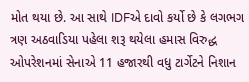મોત થયા છે. આ સાથે IDFએ દાવો કર્યો છે કે લગભગ ત્રણ અઠવાડિયા પહેલા શરૂ થયેલા હમાસ વિરુદ્ધ ઓપરેશનમાં સેનાએ 11 હજારથી વધુ ટાર્ગેટને નિશાન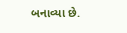બનાવ્યા છે.